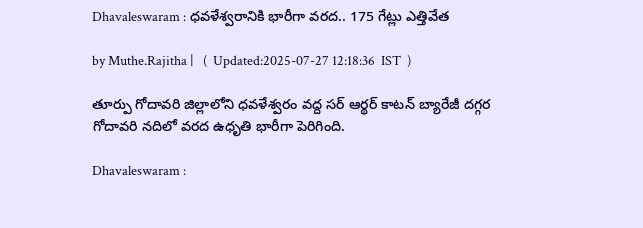Dhavaleswaram : ధవళేశ్వరానికి భారీగా వరద.. 175 గేట్లు ఎత్తివేత

by Muthe.Rajitha |   (  Updated:2025-07-27 12:18:36  IST  )

తూర్పు గోదావరి జిల్లాలోని ధవళేశ్వరం వద్ద సర్ ఆర్థర్ కాటన్ బ్యారేజీ దగ్గర గోదావరి నదిలో వరద ఉధృతి భారీగా పెరిగింది.

Dhavaleswaram :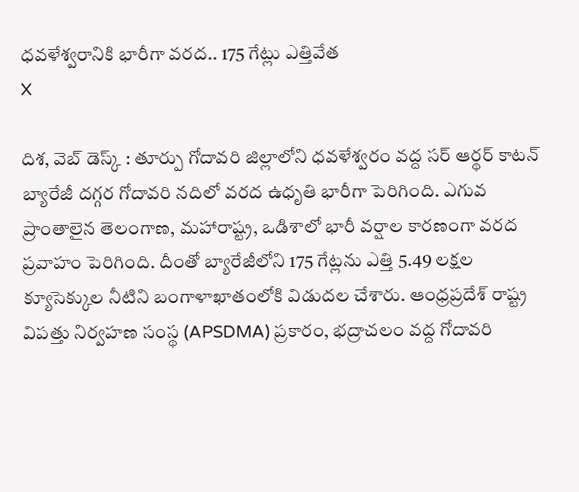ధవళేశ్వరానికి భారీగా వరద.. 175 గేట్లు ఎత్తివేత
X

దిశ, వెబ్ డెస్క్ : తూర్పు గోదావరి జిల్లాలోని ధవళేశ్వరం వద్ద సర్ ఆర్థర్ కాటన్ బ్యారేజీ దగ్గర గోదావరి నదిలో వరద ఉధృతి భారీగా పెరిగింది. ఎగువ ప్రాంతాలైన తెలంగాణ, మహారాష్ట్ర, ఒడిశాలో భారీ వర్షాల కారణంగా వరద ప్రవాహం పెరిగింది. దీంతో బ్యారేజీలోని 175 గేట్లను ఎత్తి 5.49 లక్షల క్యూసెక్కుల నీటిని బంగాళాఖాతంలోకి విడుదల చేశారు. ఆంధ్రప్రదేశ్ రాష్ట్ర విపత్తు నిర్వహణ సంస్థ (APSDMA) ప్రకారం, భద్రాచలం వద్ద గోదావరి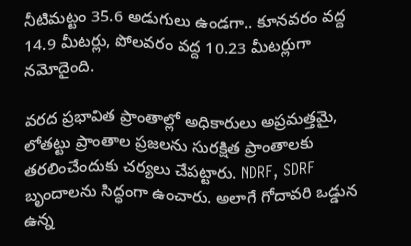నీటిమట్టం 35.6 అడుగులు ఉండగా.. కూనవరం వద్ద 14.9 మీటర్లు, పోలవరం వద్ద 10.23 మీటర్లుగా నమోదైంది.

వరద ప్రభావిత ప్రాంతాల్లో అధికారులు అప్రమత్తమై, లోతట్టు ప్రాంతాల ప్రజలను సురక్షిత ప్రాంతాలకు తరలించేందుకు చర్యలు చేపట్టారు. NDRF, SDRF బృందాలను సిద్ధంగా ఉంచారు. అలాగే గోదావరి ఒడ్డున ఉన్న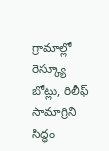గ్రామాల్లో రెస్క్యూ బోట్లు, రిలీఫ్ సామాగ్రిని సిద్ధం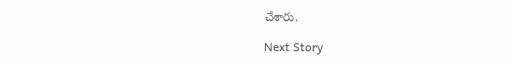చేశారు.

Next Story